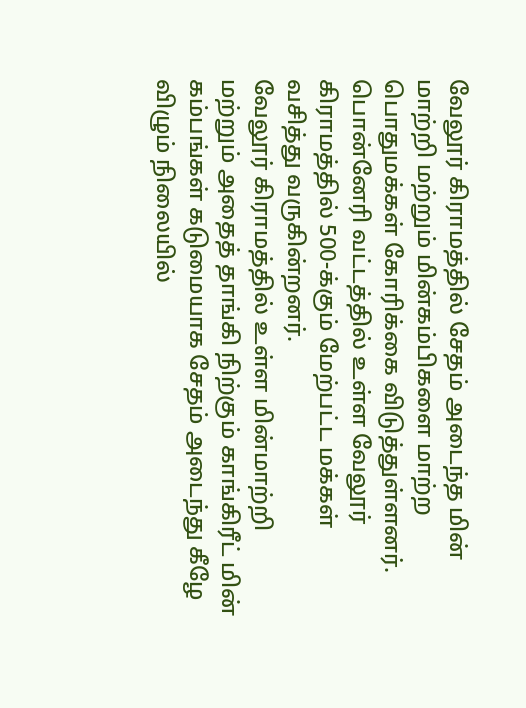வேலூர் கிராமத்தில் சேதம் அடைந்த மின் மாற்றி மற்றும் மின்கம்பிகளை மாற்ற பொதுமக்கள் கோரிக்கை விடுத்துள்ளனர்.
பொன்னேரி வட்டத்தில் உள்ள வேலூர் கிராமத்தில் 500-க்கும் மேற்பட்ட மக்கள் வசித்து வருகின்றனர்.
வேலூர் கிராமத்தில் உள்ள மின்மாற்றி மற்றும் அதைத் தாங்கி நிற்கும் காங்கிரீட் மின் கம்பங்கள் கடுமையாக சேதம் அடைந்து கீழே விழும் நிலையில்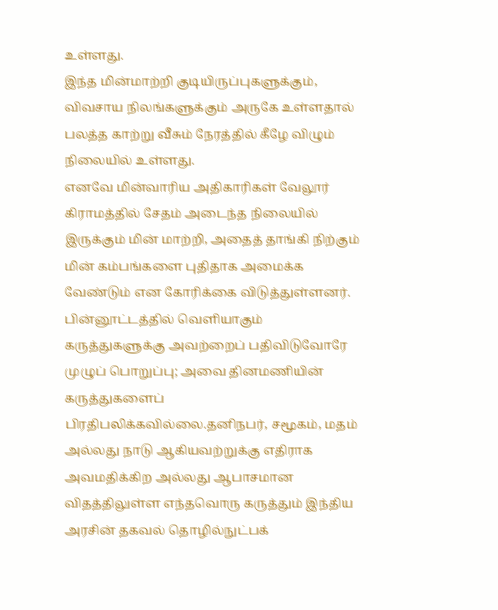உள்ளது.
இந்த மின்மாற்றி குடியிருப்புகளுக்கும், விவசாய நிலங்களுக்கும் அருகே உள்ளதால் பலத்த காற்று வீசும் நேரத்தில் கீழே விழும் நிலையில் உள்ளது.
எனவே மின்வாரிய அதிகாரிகள் வேலூர் கிராமத்தில் சேதம் அடைந்த நிலையில் இருக்கும் மின் மாற்றி, அதைத் தாங்கி நிற்கும் மின் கம்பங்களை புதிதாக அமைக்க வேண்டும் என கோரிக்கை விடுத்துள்ளனர்.
பின்னூட்டத்தில் வெளியாகும் கருத்துகளுக்கு அவற்றைப் பதிவிடுவோரே முழுப் பொறுப்பு; அவை தினமணியின் கருத்துகளைப் பிரதிபலிக்கவில்லை.தனிநபர், சமூகம், மதம் அல்லது நாடு ஆகியவற்றுக்கு எதிராக அவமதிக்கிற அல்லது ஆபாசமான விதத்திலுள்ள எந்தவொரு கருத்தும் இந்திய அரசின் தகவல் தொழில்நுட்பக்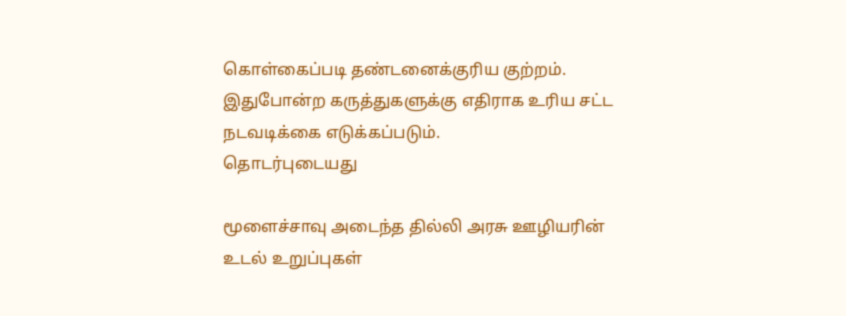கொள்கைப்படி தண்டனைக்குரிய குற்றம். இதுபோன்ற கருத்துகளுக்கு எதிராக உரிய சட்ட நடவடிக்கை எடுக்கப்படும்.
தொடர்புடையது

மூளைச்சாவு அடைந்த தில்லி அரசு ஊழியரின் உடல் உறுப்புகள்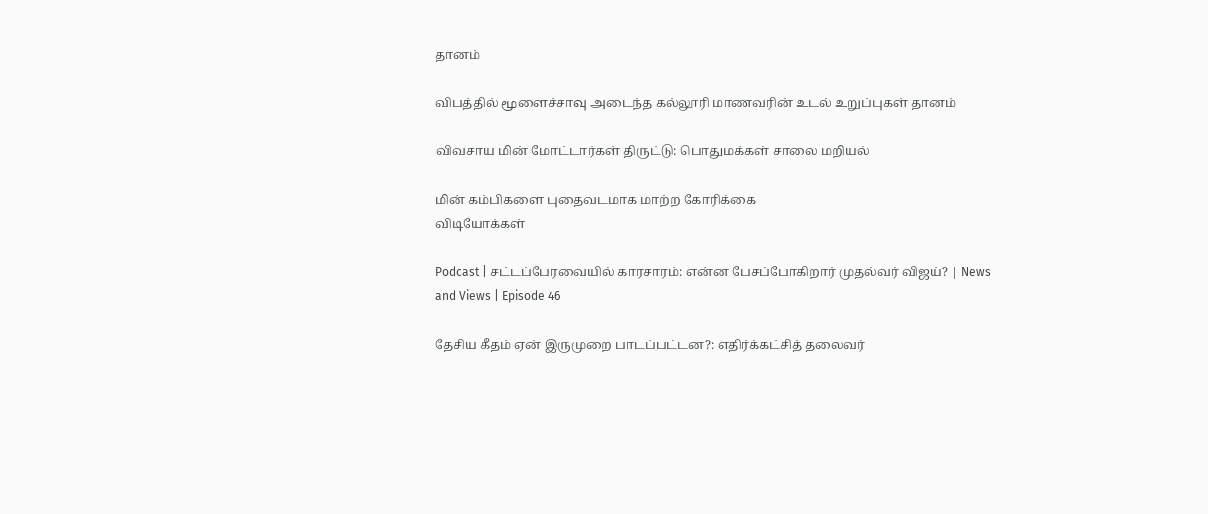தானம்

விபத்தில் மூளைச்சாவு அடைந்த கல்லூரி மாணவரின் உடல் உறுப்புகள் தானம்

விவசாய மின் மோட்டார்கள் திருட்டு: பொதுமக்கள் சாலை மறியல்

மின் கம்பிகளை புதைவடமாக மாற்ற கோரிக்கை
விடியோக்கள்

Podcast | சட்டப்பேரவையில் காரசாரம்: என்ன பேசப்போகிறார் முதல்வர் விஜய்? | News and Views | Episode 46

தேசிய கீதம் ஏன் இருமுறை பாடப்பட்டன?: எதிர்க்கட்சித் தலைவர்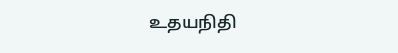உதயநிதி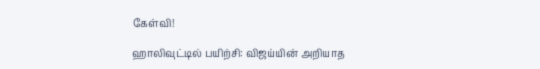கேள்வி!

ஹாலிவுட்டில் பயிற்சி: விஜய்யின் அறியாத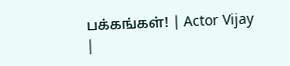பக்கங்கள்! | Actor Vijay |